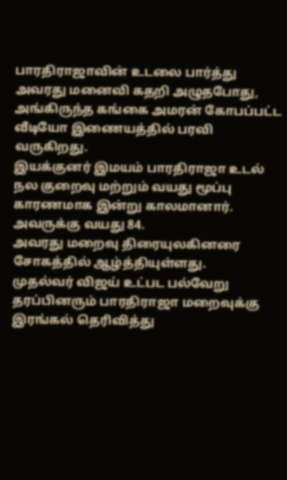பாரதிராஜாவின் உடலை பார்த்து அவரது மனைவி கதறி அழுதபோது, அங்கிருந்த கங்கை அமரன் கோபப்பட்ட வீடியோ இணையத்தில் பரவி வருகிறது.
இயக்குனர் இமயம் பாரதிராஜா உடல் நல குறைவு மற்றும் வயது மூப்பு காரணமாக இன்று காலமானார். அவருக்கு வயது 84.
அவரது மறைவு திரையுலகினரை சோகத்தில் ஆழ்த்தியுள்ளது.
முதல்வர் விஜய் உட்பட பல்வேறு தரப்பினரும் பாரதிராஜா மறைவுக்கு இரங்கல் தெரிவித்து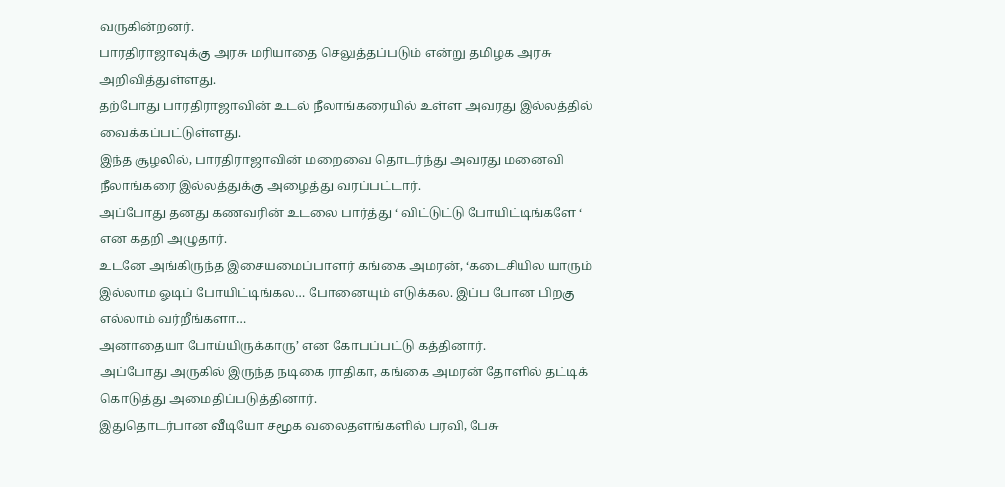வருகின்றனர்.
பாரதிராஜாவுக்கு அரசு மரியாதை செலுத்தப்படும் என்று தமிழக அரசு அறிவித்துள்ளது.
தற்போது பாரதிராஜாவின் உடல் நீலாங்கரையில் உள்ள அவரது இல்லத்தில் வைக்கப்பட்டுள்ளது.
இந்த சூழலில், பாரதிராஜாவின் மறைவை தொடர்ந்து அவரது மனைவி நீலாங்கரை இல்லத்துக்கு அழைத்து வரப்பட்டார்.
அப்போது தனது கணவரின் உடலை பார்த்து ‘ விட்டுட்டு போயிட்டிங்களே ‘ என கதறி அழுதார்.
உடனே அங்கிருந்த இசையமைப்பாளர் கங்கை அமரன், ‘கடைசியில யாரும் இல்லாம ஓடிப் போயிட்டிங்கல… போனையும் எடுக்கல. இப்ப போன பிறகு எல்லாம் வர்றீங்களா…
அனாதையா போய்யிருக்காரு’ என கோபப்பட்டு கத்தினார்.
அப்போது அருகில் இருந்த நடிகை ராதிகா, கங்கை அமரன் தோளில் தட்டிக் கொடுத்து அமைதிப்படுத்தினார்.
இதுதொடர்பான வீடியோ சமூக வலைதளங்களில் பரவி, பேசு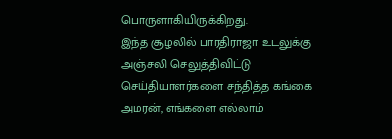பொருளாகியிருக்கிறது.
இந்த சூழலில் பாரதிராஜா உடலுக்கு அஞ்சலி செலுத்திவிட்டு செய்தியாளர்களை சந்தித்த கங்கை அமரன், எங்களை எல்லாம்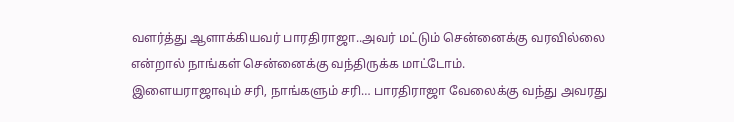வளர்த்து ஆளாக்கியவர் பாரதிராஜா..அவர் மட்டும் சென்னைக்கு வரவில்லை என்றால் நாங்கள் சென்னைக்கு வந்திருக்க மாட்டோம்.
இளையராஜாவும் சரி, நாங்களும் சரி… பாரதிராஜா வேலைக்கு வந்து அவரது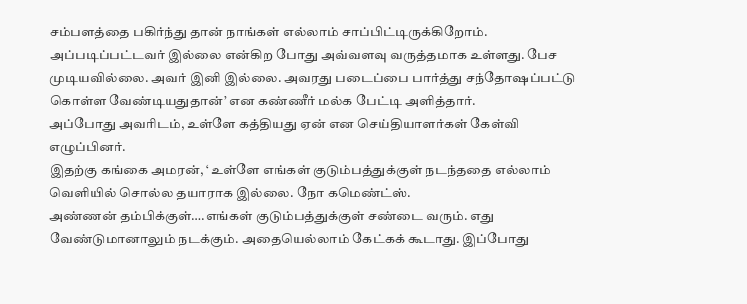சம்பளத்தை பகிர்ந்து தான் நாங்கள் எல்லாம் சாப்பிட்டிருக்கிறோம்.
அப்படிப்பட்டவர் இல்லை என்கிற போது அவ்வளவு வருத்தமாக உள்ளது. பேச முடியவில்லை. அவர் இனி இல்லை. அவரது படைப்பை பார்த்து சந்தோஷப்பட்டு கொள்ள வேண்டியதுதான்’ என கண்ணீர் மல்க பேட்டி அளித்தார்.
அப்போது அவரிடம், உள்ளே கத்தியது ஏன் என செய்தியாளர்கள் கேள்வி எழுப்பினர்.
இதற்கு கங்கை அமரன், ‘ உள்ளே எங்கள் குடும்பத்துக்குள் நடந்ததை எல்லாம் வெளியில் சொல்ல தயாராக இல்லை. நோ கமெண்ட்ஸ்.
அண்ணன் தம்பிக்குள்….எங்கள் குடும்பத்துக்குள் சண்டை வரும். எது வேண்டுமானாலும் நடக்கும். அதையெல்லாம் கேட்கக் கூடாது. இப்போது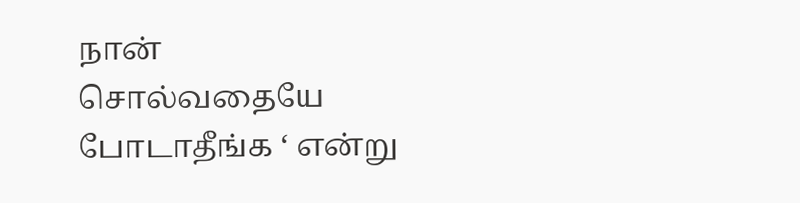நான் சொல்வதையே போடாதீங்க ‘ என்று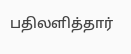பதிலளித்தார்